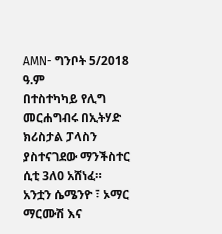AMN- ግንቦት 5/2018 ዓ.ም
በተስተካካይ የሊግ መርሐግብሩ በኢትሃድ ክሪስታል ፓላስን ያስተናገደው ማንችስተር ሲቲ 3ለ0 አሸነፈ።
አንቷን ሴሜንዮ ፣ ኦማር ማርሙሽ እና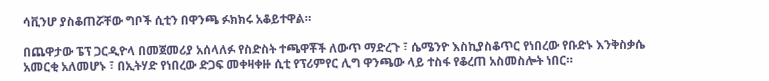ሳቪንሆ ያስቆጠሯቸው ግቦች ሲቲን በዋንጫ ፉክክሩ አቆይተዋል።

በጨዋታው ፔፕ ጋርዲዮላ በመጀመሪያ አሰላለፉ የስድስት ተጫዋቾች ለውጥ ማድረጉ ፣ ሴሜንዮ እስኪያስቆጥር የነበረው የቡድኑ እንቅስቃሴ አመርቂ አለመሆኑ ፣ በኢትሃድ የነበረው ድጋፍ መቀዛቀዙ ሲቲ የፕሪምየር ሊግ ዋንጫው ላይ ተስፋ የቆረጠ አስመስሎት ነበር።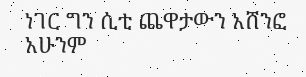ነገር ግን ሲቲ ጨዋታውን አሸንፎ አሁንም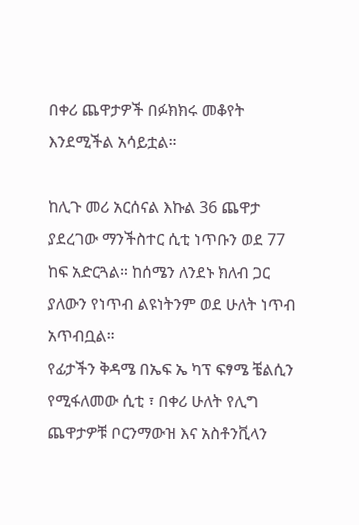በቀሪ ጨዋታዎች በፉክክሩ መቆየት እንደሚችል አሳይቷል።

ከሊጉ መሪ አርሰናል እኩል 36 ጨዋታ ያደረገው ማንችስተር ሲቲ ነጥቡን ወደ 77 ከፍ አድርጓል። ከሰሜን ለንደኑ ክለብ ጋር ያለውን የነጥብ ልዩነትንም ወደ ሁለት ነጥብ አጥብቧል።
የፊታችን ቅዳሜ በኤፍ ኤ ካፕ ፍፃሜ ቼልሲን የሚፋለመው ሲቲ ፣ በቀሪ ሁለት የሊግ ጨዋታዎቹ ቦርንማውዝ እና አስቶንቪላን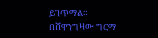ይገጥማል።
በሸዋንግዛው ግርማ